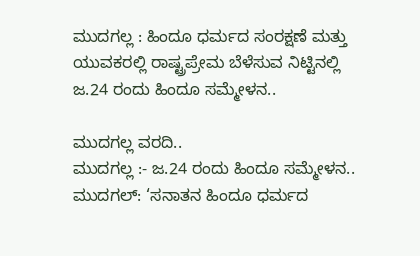ಮುದಗಲ್ಲ : ಹಿಂದೂ ಧರ್ಮದ ಸಂರಕ್ಷಣೆ ಮತ್ತು ಯುವಕರಲ್ಲಿ ರಾಷ್ಟ್ರಪ್ರೇಮ ಬೆಳೆಸುವ ನಿಟ್ಟಿನಲ್ಲಿ ಜ.24 ರಂದು ಹಿಂದೂ ಸಮ್ಮೇಳನ..

ಮುದಗಲ್ಲ ವರದಿ..
ಮುದಗಲ್ಲ :- ಜ.24 ರಂದು ಹಿಂದೂ ಸಮ್ಮೇಳನ..
ಮುದಗಲ್: ‘ಸನಾತನ ಹಿಂದೂ ಧರ್ಮದ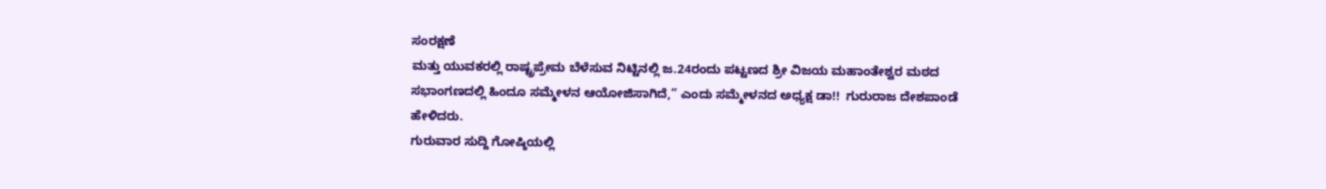ಸಂರಕ್ಷಣೆ
ಮತ್ತು ಯುವಕರಲ್ಲಿ ರಾಷ್ಟ್ರಪ್ರೇಮ ಬೆಳೆಸುವ ನಿಟ್ಟಿನಲ್ಲಿ ಜ.24ರಂದು ಪಟ್ಟಣದ ಶ್ರೀ ವಿಜಯ ಮಹಾಂತೇಶ್ವರ ಮಠದ ಸಭಾಂಗಣದಲ್ಲಿ ಹಿಂದೂ ಸಮ್ಮೇಳನ ಆಯೋಜಿಸಾಗಿದೆ,” ಎಂದು ಸಮ್ಮೇಳನದ ಅಧ್ಯಕ್ಷ ಡಾ!!  ಗುರುರಾಜ ದೇಶಪಾಂಡೆ ಹೇಳಿದರು.
ಗುರುವಾರ ಸುದ್ದಿ ಗೋಷ್ಠಿಯಲ್ಲಿ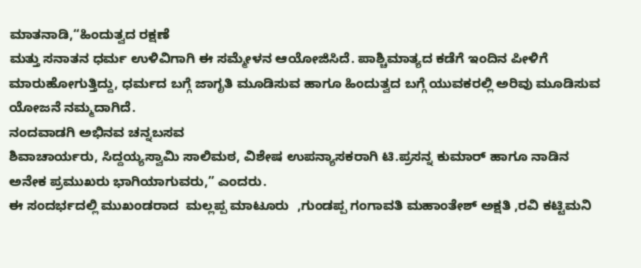ಮಾತನಾಡಿ,“ಹಿಂದುತ್ವದ ರಕ್ಷಣೆ
ಮತ್ತು ಸನಾತನ ಧರ್ಮ ಉಳಿವಿಗಾಗಿ ಈ ಸಮ್ಮೇಳನ ಆಯೋಜಿಸಿದೆ. ಪಾಶ್ಚಿಮಾತ್ಯದ ಕಡೆಗೆ ಇಂದಿನ ಪೀಳಿಗೆ ಮಾರುಹೋಗುತ್ತಿದ್ದು, ಧರ್ಮದ ಬಗ್ಗೆ ಜಾಗೃತಿ ಮೂಡಿಸುವ ಹಾಗೂ ಹಿಂದುತ್ವದ ಬಗ್ಗೆ ಯುವಕರಲ್ಲಿ ಅರಿವು ಮೂಡಿಸುವ ಯೋಜನೆ ನಮ್ಮದಾಗಿದೆ.
ನಂದವಾಡಗಿ ಅಭಿನವ ಚನ್ನಬಸವ
ಶಿವಾಚಾರ್ಯರು, ಸಿದ್ದಯ್ಯಸ್ವಾಮಿ ಸಾಲಿಮಠ, ವಿಶೇಷ ಉಪನ್ಯಾಸಕರಾಗಿ ಟಿ.ಪ್ರಸನ್ನ ಕುಮಾರ್ ಹಾಗೂ ನಾಡಿನ
ಅನೇಕ ಪ್ರಮುಖರು ಭಾಗಿಯಾಗುವರು,” ಎಂದರು.
ಈ ಸಂದರ್ಭದಲ್ಲಿ ಮುಖಂಡರಾದ  ಮಲ್ಲಪ್ಪ ಮಾಟೂರು  ,ಗುಂಡಪ್ಪ ಗಂಗಾವತಿ ಮಹಾಂತೇಶ್ ಅಕ್ಷತಿ ,ರವಿ ಕಟ್ಟಿಮನಿ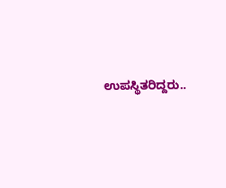ಉಪಸ್ಥಿತರಿದ್ದರು..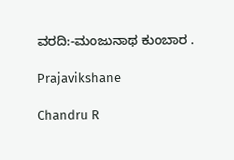ವರದಿ:-ಮಂಜುನಾಥ ಕುಂಬಾರ .

Prajavikshane

Chandru R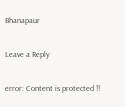Bhanapaur

Leave a Reply

error: Content is protected !!